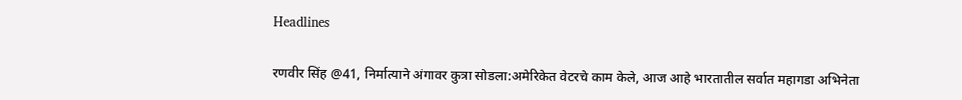Headlines

रणवीर सिंह @41, निर्मात्याने अंगावर कुत्रा सोडला:अमेरिकेत वेटरचे काम केले, आज आहे भारतातील सर्वात महागडा अभिनेता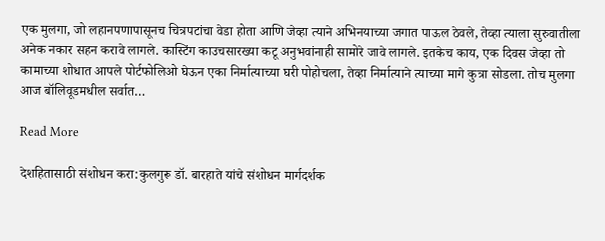एक मुलगा, जो लहानपणापासूनच चित्रपटांचा वेडा होता आणि जेव्हा त्याने अभिनयाच्या जगात पाऊल ठेवले, तेव्हा त्याला सुरुवातीला अनेक नकार सहन करावे लागले. कास्टिंग काउचसारख्या कटू अनुभवांनाही सामोरे जावे लागले. इतकेच काय, एक दिवस जेव्हा तो कामाच्या शोधात आपले पोर्टफोलिओ घेऊन एका निर्मात्याच्या घरी पोहोचला, तेव्हा निर्मात्याने त्याच्या मागे कुत्रा सोडला. तोच मुलगा आज बॉलिवूडमधील सर्वात…

Read More

देशहितासाठी संशोधन करा:कुलगुरू डॉ. बारहाते यांचे संशोधन मार्गदर्शक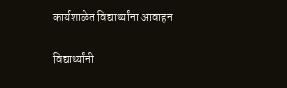कार्यशाळेत विद्यार्थ्यांना आवाहन

विद्यार्थ्यांनी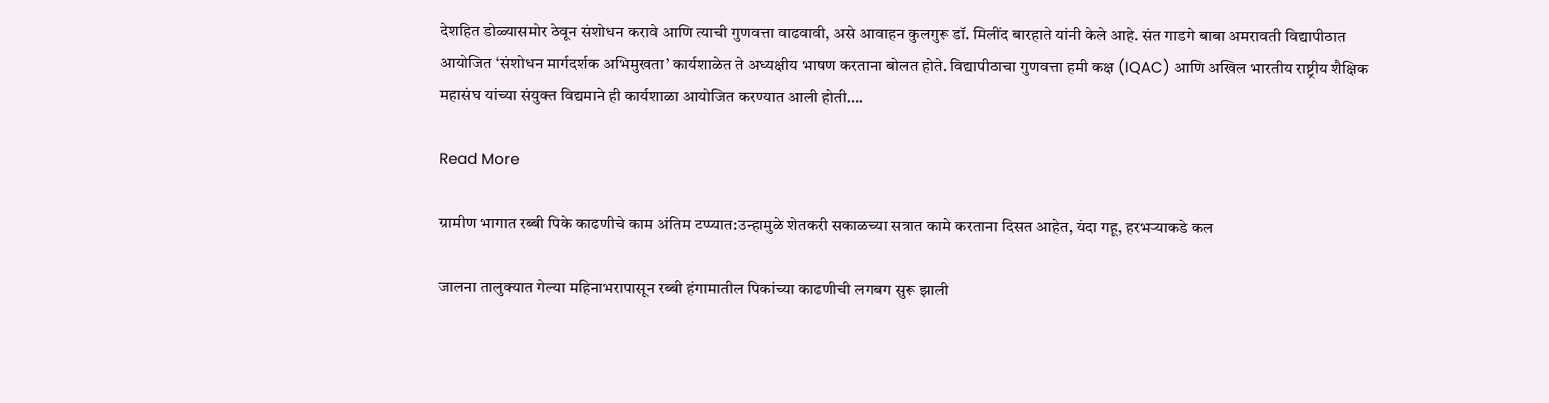देशहित डोळ्यासमोर ठेवून संशोधन करावे आणि त्याची गुणवत्ता वाढवावी, असे आवाहन कुलगुरू डॉ. मिलींद बारहाते यांनी केले आहे. संत गाडगे बाबा अमरावती विद्यापीठात आयोजित ‘संशोधन मार्गदर्शक अभिमुखता’ कार्यशाळेत ते अध्यक्षीय भाषण करताना बोलत होते. विद्यापीठाचा गुणवत्ता हमी कक्ष (IQAC) आणि अखिल भारतीय राष्ट्रीय शैक्षिक महासंघ यांच्या संयुक्त विद्यमाने ही कार्यशाळा आयोजित करण्यात आली होती….

Read More

ग्रामीण भागात रब्बी पिके काढणीचे काम अंतिम टप्प्यात:उन्हामुळे शेतकरी सकाळच्या सत्रात कामे करताना दिसत आहेत, यंदा गहू, हरभऱ्याकडे कल

जालना तालुक्यात गेल्या महिनाभरापासून रब्बी हंगामातील पिकांच्या काढणीची लगबग सुरू झाली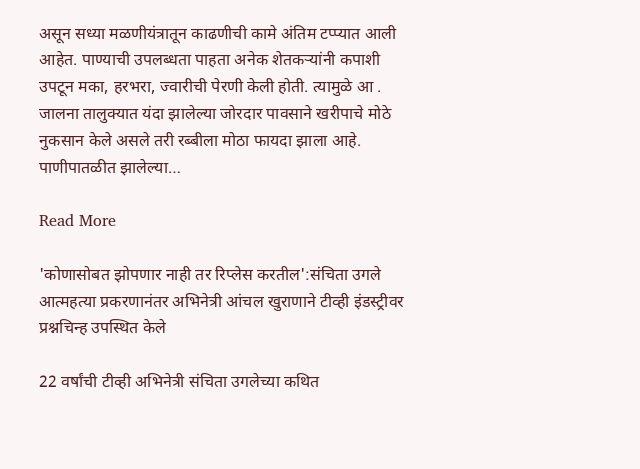असून सध्या मळणीयंत्रातून काढणीची कामे अंतिम टप्प्यात आली आहेत. पाण्याची उपलब्धता पाहता अनेक शेतकऱ्यांनी कपाशी उपटून मका, हरभरा, ज्वारीची पेरणी केली होती. त्यामुळे आ . जालना तालुक्यात यंदा झालेल्या जोरदार पावसाने खरीपाचे मोठे नुकसान केले असले तरी रब्बीला मोठा फायदा झाला आहे. पाणीपातळीत झालेल्या…

Read More

'कोणासोबत झोपणार नाही तर रिप्लेस करतील':संचिता उगले आत्महत्या प्रकरणानंतर अभिनेत्री आंचल खुराणाने टीव्ही इंडस्ट्रीवर प्रश्नचिन्ह उपस्थित केले

22 वर्षांची टीव्ही अभिनेत्री संचिता उगलेच्या कथित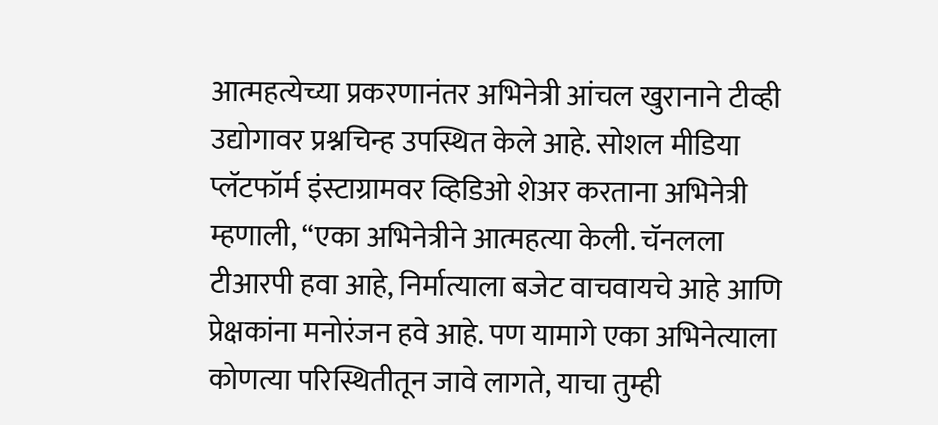आत्महत्येच्या प्रकरणानंतर अभिनेत्री आंचल खुरानाने टीव्ही उद्योगावर प्रश्नचिन्ह उपस्थित केले आहे. सोशल मीडिया प्लॅटफॉर्म इंस्टाग्रामवर व्हिडिओ शेअर करताना अभिनेत्री म्हणाली, “एका अभिनेत्रीने आत्महत्या केली. चॅनलला टीआरपी हवा आहे, निर्मात्याला बजेट वाचवायचे आहे आणि प्रेक्षकांना मनोरंजन हवे आहे. पण यामागे एका अभिनेत्याला कोणत्या परिस्थितीतून जावे लागते, याचा तुम्ही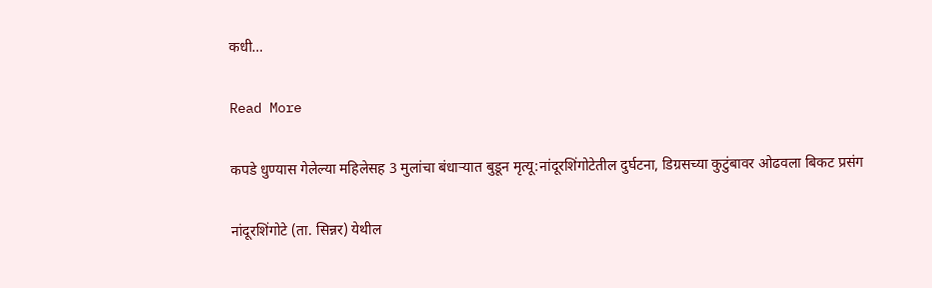कधी…

Read More

कपडे धुण्यास गेलेल्या महिलेसह 3 मुलांचा बंधाऱ्यात बुडून मृत्यू:नांदूरशिंगोटेतील दुर्घटना, डिग्रसच्या कुटुंबावर ओढवला बिकट प्रसंग

नांदूरशिंगोटे (ता. सिन्नर) येथील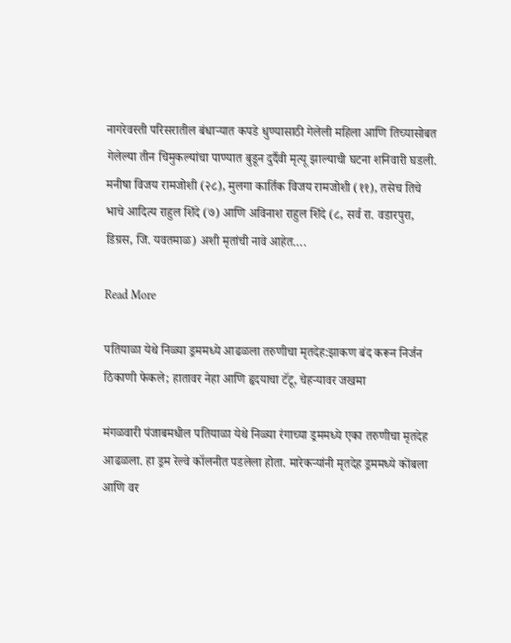नागरेवस्ती परिसरातील बंधाऱ्यात कपडे धुण्यासाठी गेलेली महिला आणि तिच्यासोबत गेलेल्या तीन चिमुकल्यांचा पाण्यात बुडून दुर्दैवी मृत्यू झाल्याची घटना शनिवारी घडली. मनीषा विजय रामजोशी (२८), मुलगा कार्तिक विजय रामजोशी (११), तसेच तिचे भाचे आदित्य राहुल शिंदे (७) आणि अविनाश राहुल शिंदे (८, सर्व रा. वडारपुरा, डिग्रस, जि. यवतमाळ) अशी मृतांची नावे आहेत….

Read More

पतियाळा येथे निळ्या ड्रममध्ये आढळला तरुणीचा मृतदेह:झाकण बंद करून निर्जन ठिकाणी फेकले; हातावर नेहा आणि हृदयाचा टॅटू, चेहऱ्यावर जखमा

मंगळवारी पंजाबमधील पतियाळा येथे निळ्या रंगाच्या ड्रममध्ये एका तरुणीचा मृतदेह आढळला. हा ड्रम रेल्वे कॉलनीत पडलेला होता. मारेकऱ्यांनी मृतदेह ड्रममध्ये कोंबला आणि वर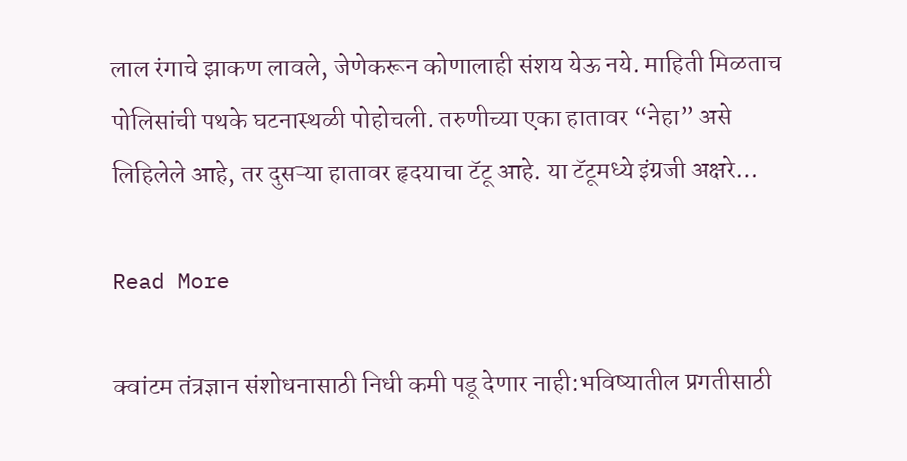लाल रंगाचे झाकण लावले, जेणेकरून कोणालाही संशय येऊ नये. माहिती मिळताच पोलिसांची पथके घटनास्थळी पोहोचली. तरुणीच्या एका हातावर “नेहा” असे लिहिलेले आहे, तर दुसऱ्या हातावर हृदयाचा टॅटू आहे. या टॅटूमध्ये इंग्रजी अक्षरे…

Read More

क्वांटम तंत्रज्ञान संशोधनासाठी निधी कमी पडू देणार नाही:भविष्यातील प्रगतीसाठी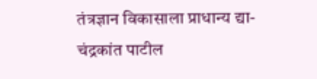तंत्रज्ञान विकासाला प्राधान्य द्या- चंद्रकांत पाटील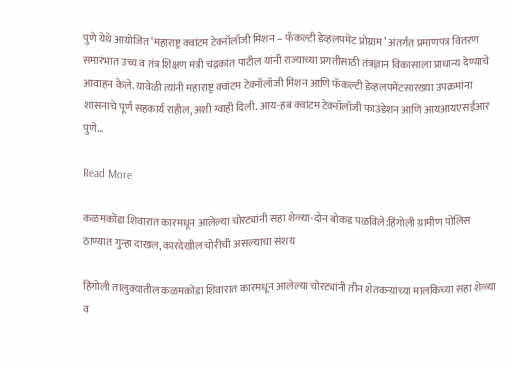पुणे येथे आयोजित ‘महाराष्ट्र क्वांटम टेक्नॉलॉजी मिशन – फॅकल्टी डेव्हलपमेंट प्रोग्राम’ अंतर्गत प्रमाणपत्र वितरण समारंभात उच्च व तंत्र शिक्षण मंत्री चंद्रकांत पाटील यांनी राज्याच्या प्रगतीसाठी तंत्रज्ञान विकासाला प्राधान्य देण्याचे आवाहन केले. यावेळी त्यांनी महाराष्ट्र क्वांटम टेक्नॉलॉजी मिशन आणि फॅकल्टी डेव्हलपमेंटसारख्या उपक्रमांना शासनाचे पूर्ण सहकार्य राहील, अशी ग्वाही दिली. आय-हब क्वांटम टेक्नॉलॉजी फाउंडेशन आणि आयआयएसईआर पुणे…

Read More

कळमकोंडा शिवारात कारमधून आलेल्या चोरट्यांनी सहा शेळ्या-दोन बोकड पळविले:हिंगोली ग्रामीण पोलिस ठाण्यात गुन्हा दाखल, कारदेखील चोरीची असल्याचा संशय

हिंगोली तालुक्यातील कळमकोंडा शिवारात कारमधून आलेल्या चोरट्यांनी तीन शेतकऱ्यांच्या मालकिच्या सहा शेळ्या व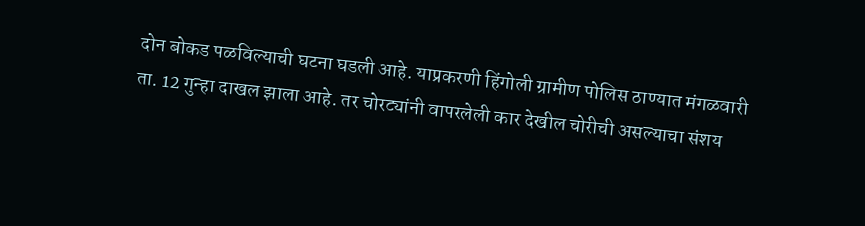दोन बोकड पळविल्याची घटना घडली आहे. याप्रकरणी हिंगोली ग्रामीण पोलिस ठाण्यात मंगळवारी ता. 12 गुन्हा दाखल झाला आहे. तर चोरट्यांनी वापरलेली कार देखील चोरीची असल्याचा संशय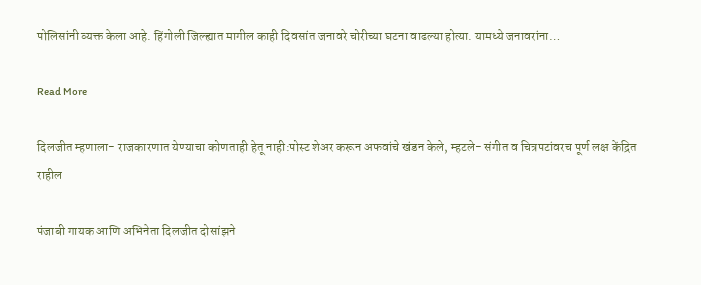पोलिसांनी व्यक्त केला आहे. हिंगोली जिल्ह्यात मागील काही दिवसांत जनावरे चोरीच्या घटना वाढल्या होत्या. यामध्ये जनावरांना…

Read More

दिलजीत म्हणाला- राजकारणात येण्याचा कोणताही हेतू नाही:पोस्ट शेअर करून अफवांचे खंडन केले, म्हटले- संगीत व चित्रपटांवरच पूर्ण लक्ष केंद्रित राहील

पंजाबी गायक आणि अभिनेता दिलजीत दोसांझने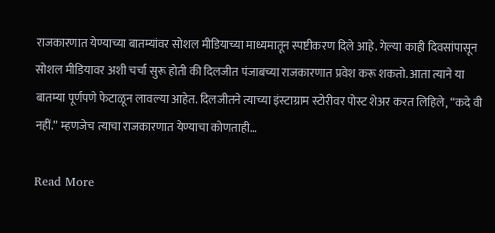राजकारणात येण्याच्या बातम्यांवर सोशल मीडियाच्या माध्यमातून स्पष्टीकरण दिले आहे. गेल्या काही दिवसांपासून सोशल मीडियावर अशी चर्चा सुरू होती की दिलजीत पंजाबच्या राजकारणात प्रवेश करू शकतो. आता त्याने या बातम्या पूर्णपणे फेटाळून लावल्या आहेत. दिलजीतने त्याच्या इंस्टाग्राम स्टोरीवर पोस्ट शेअर करत लिहिले, “कदे वी नहीं.” म्हणजेच त्याचा राजकारणात येण्याचा कोणताही…

Read More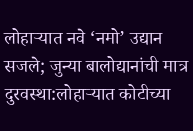लोहाऱ्यात नवे ‘नमो’ उद्यान सजले; जुन्या बालोद्यानांची मात्र दुरवस्था:लोहाऱ्यात कोटीच्या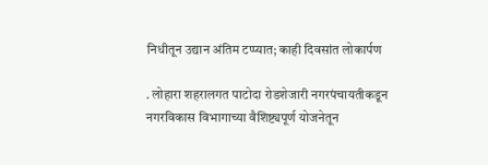निधीतून उद्यान अंतिम टप्प्यात; काही दिवसांत लोकार्पण

. लोहारा शहरालगत पाटोदा रोडशेजारी नगरपंचायतीकडून नगरविकास विभागाच्या वैशिष्ट्यपूर्ण योजनेतून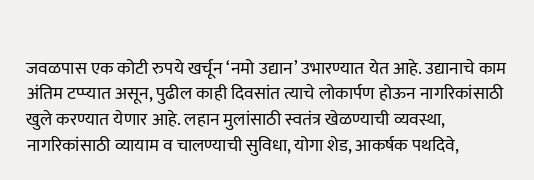जवळपास एक कोटी रुपये खर्चून ‘नमो उद्यान’ उभारण्यात येत आहे. उद्यानाचे काम अंतिम टप्प्यात असून, पुढील काही दिवसांत त्याचे लोकार्पण होऊन नागरिकांसाठी खुले करण्यात येणार आहे. लहान मुलांसाठी स्वतंत्र खेळण्याची व्यवस्था, नागरिकांसाठी व्यायाम व चालण्याची सुविधा, योगा शेड, आकर्षक पथदिवे,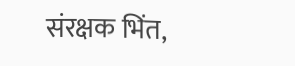संरक्षक भिंत,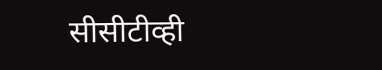सीसीटीव्ही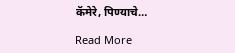कॅमेरे, पिण्याचे…

Read More